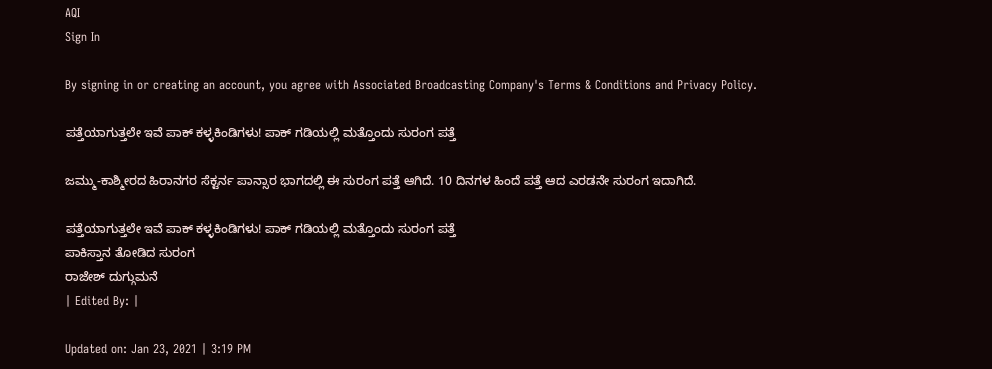AQI
Sign In

By signing in or creating an account, you agree with Associated Broadcasting Company's Terms & Conditions and Privacy Policy.

ಪತ್ತೆಯಾಗುತ್ತಲೇ ಇವೆ ಪಾಕ್ ಕಳ್ಳಕಿಂಡಿಗಳು! ಪಾಕ್ ಗಡಿಯಲ್ಲಿ ಮತ್ತೊಂದು ಸುರಂಗ ಪತ್ತೆ

ಜಮ್ಮು-ಕಾಶ್ಮೀರದ ಹಿರಾನಗರ ಸೆಕ್ಟರ್ನ ಪಾನ್ಸಾರ ಭಾಗದಲ್ಲಿ ಈ ಸುರಂಗ ಪತ್ತೆ ಆಗಿದೆ. 10 ದಿನಗಳ ಹಿಂದೆ ಪತ್ತೆ ಆದ ಎರಡನೇ ಸುರಂಗ ಇದಾಗಿದೆ.

ಪತ್ತೆಯಾಗುತ್ತಲೇ ಇವೆ ಪಾಕ್ ಕಳ್ಳಕಿಂಡಿಗಳು! ಪಾಕ್ ಗಡಿಯಲ್ಲಿ ಮತ್ತೊಂದು ಸುರಂಗ ಪತ್ತೆ
ಪಾಕಿಸ್ತಾನ ತೋಡಿದ ಸುರಂಗ
ರಾಜೇಶ್ ದುಗ್ಗುಮನೆ
| Edited By: |

Updated on: Jan 23, 2021 | 3:19 PM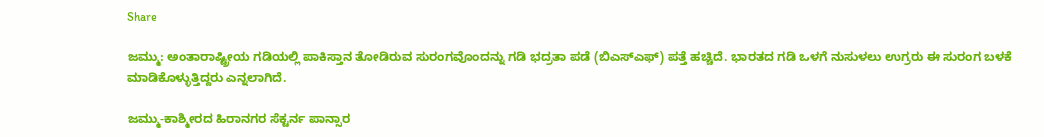Share

ಜಮ್ಮು: ಅಂತಾರಾಷ್ಟ್ರೀಯ ಗಡಿಯಲ್ಲಿ ಪಾಕಿಸ್ತಾನ ತೋಡಿರುವ ಸುರಂಗವೊಂದನ್ನು ಗಡಿ ಭದ್ರತಾ ಪಡೆ (ಬಿಎಸ್ಎಫ್) ಪತ್ತೆ ಹಚ್ಚಿದೆ. ಭಾರತದ ಗಡಿ ಒಳಗೆ ನುಸುಳಲು ಉಗ್ರರು ಈ ಸುರಂಗ ಬಳಕೆ ಮಾಡಿಕೊಳ್ಳುತ್ತಿದ್ದರು ಎನ್ನಲಾಗಿದೆ.

ಜಮ್ಮು-ಕಾಶ್ಮೀರದ ಹಿರಾನಗರ ಸೆಕ್ಟರ್ನ ಪಾನ್ಸಾರ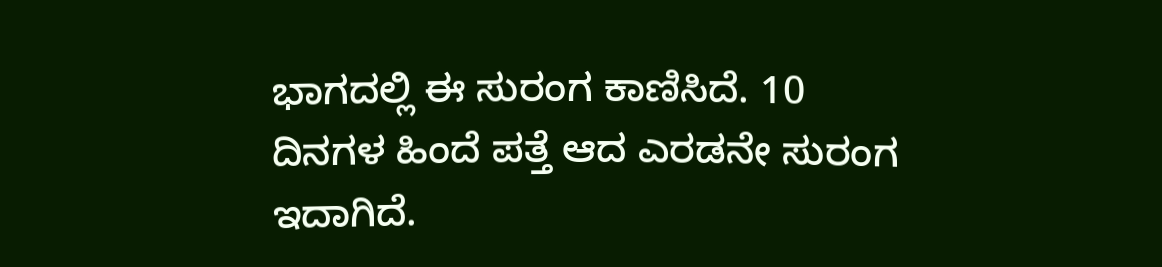ಭಾಗದಲ್ಲಿ ಈ ಸುರಂಗ ಕಾಣಿಸಿದೆ. 10 ದಿನಗಳ ಹಿಂದೆ ಪತ್ತೆ ಆದ ಎರಡನೇ ಸುರಂಗ ಇದಾಗಿದೆ.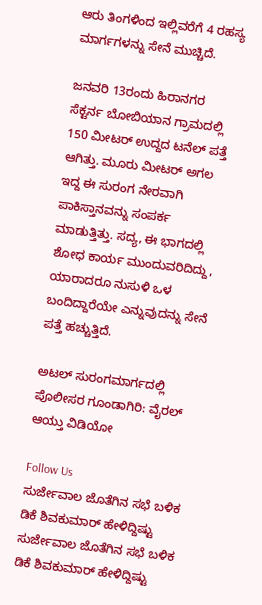ಆರು ತಿಂಗಳಿಂದ ಇಲ್ಲಿವರೆಗೆ 4 ರಹಸ್ಯ ಮಾರ್ಗಗಳನ್ನು ಸೇನೆ ಮುಚ್ಚಿದೆ.

ಜನವರಿ 13ರಂದು ಹಿರಾನಗರ ಸೆಕ್ಟರ್ನ ಬೋಬಿಯಾನ ಗ್ರಾಮದಲ್ಲಿ 150 ಮೀಟರ್ ಉದ್ದದ ಟನೆಲ್ ಪತ್ತೆ ಆಗಿತ್ತು. ಮೂರು ಮೀಟರ್ ಅಗಲ ಇದ್ದ ಈ ಸುರಂಗ ನೇರವಾಗಿ ಪಾಕಿಸ್ತಾನವನ್ನು ಸಂಪರ್ಕ ಮಾಡುತ್ತಿತ್ತು. ಸದ್ಯ, ಈ ಭಾಗದಲ್ಲಿ ಶೋಧ ಕಾರ್ಯ ಮುಂದುವರಿದಿದ್ದು, ಯಾರಾದರೂ ನುಸುಳಿ ಒಳ ಬಂದಿದ್ದಾರೆಯೇ ಎನ್ನುವುದನ್ನು ಸೇನೆ ಪತ್ತೆ ಹಚ್ಚುತ್ತಿದೆ.

ಅಟಲ್ ಸುರಂಗಮಾರ್ಗದಲ್ಲಿ ಪೊಲೀಸರ ಗೂಂಡಾಗಿರಿ: ವೈರಲ್ ಆಯ್ತು ವಿಡಿಯೋ

Follow Us
ಸುರ್ಜೇವಾಲ ಜೊತೆಗಿನ ಸಭೆ ಬಳಿಕ ಡಿಕೆ ಶಿವಕುಮಾರ್ ಹೇಳಿದ್ದಿಷ್ಟು
ಸುರ್ಜೇವಾಲ ಜೊತೆಗಿನ ಸಭೆ ಬಳಿಕ ಡಿಕೆ ಶಿವಕುಮಾರ್ ಹೇಳಿದ್ದಿಷ್ಟು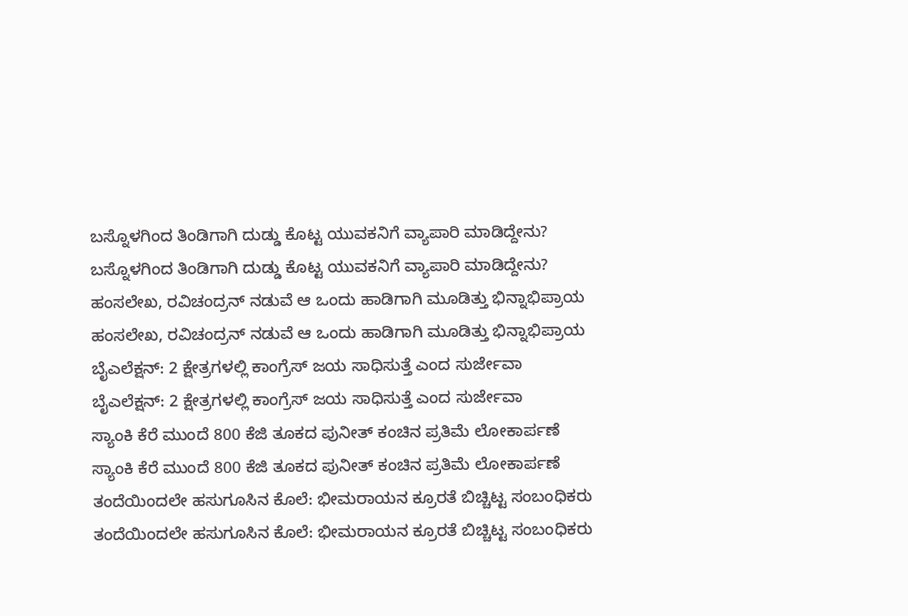ಬಸ್ನೊಳಗಿಂದ ತಿಂಡಿಗಾಗಿ ದುಡ್ಡು ಕೊಟ್ಟ ಯುವಕನಿಗೆ ವ್ಯಾಪಾರಿ ಮಾಡಿದ್ದೇನು?
ಬಸ್ನೊಳಗಿಂದ ತಿಂಡಿಗಾಗಿ ದುಡ್ಡು ಕೊಟ್ಟ ಯುವಕನಿಗೆ ವ್ಯಾಪಾರಿ ಮಾಡಿದ್ದೇನು?
ಹಂಸಲೇಖ, ರವಿಚಂದ್ರನ್ ನಡುವೆ ಆ ಒಂದು ಹಾಡಿಗಾಗಿ ಮೂಡಿತ್ತು ಭಿನ್ನಾಭಿಪ್ರಾಯ
ಹಂಸಲೇಖ, ರವಿಚಂದ್ರನ್ ನಡುವೆ ಆ ಒಂದು ಹಾಡಿಗಾಗಿ ಮೂಡಿತ್ತು ಭಿನ್ನಾಭಿಪ್ರಾಯ
ಬೈಎಲೆಕ್ಷನ್: 2 ಕ್ಷೇತ್ರಗಳಲ್ಲಿ ಕಾಂಗ್ರೆಸ್ ಜಯ ಸಾಧಿಸುತ್ತೆ ಎಂದ ಸುರ್ಜೇವಾ
ಬೈಎಲೆಕ್ಷನ್: 2 ಕ್ಷೇತ್ರಗಳಲ್ಲಿ ಕಾಂಗ್ರೆಸ್ ಜಯ ಸಾಧಿಸುತ್ತೆ ಎಂದ ಸುರ್ಜೇವಾ
ಸ್ಯಾಂಕಿ ಕೆರೆ ಮುಂದೆ 800 ಕೆಜಿ ತೂಕದ ಪುನೀತ್ ಕಂಚಿನ ಪ್ರತಿಮೆ ಲೋಕಾರ್ಪಣೆ
ಸ್ಯಾಂಕಿ ಕೆರೆ ಮುಂದೆ 800 ಕೆಜಿ ತೂಕದ ಪುನೀತ್ ಕಂಚಿನ ಪ್ರತಿಮೆ ಲೋಕಾರ್ಪಣೆ
ತಂದೆಯಿಂದಲೇ ಹಸುಗೂಸಿನ ಕೊಲೆ: ಭೀಮರಾಯನ ಕ್ರೂರತೆ ಬಿಚ್ಚಿಟ್ಟ ಸಂಬಂಧಿಕರು
ತಂದೆಯಿಂದಲೇ ಹಸುಗೂಸಿನ ಕೊಲೆ: ಭೀಮರಾಯನ ಕ್ರೂರತೆ ಬಿಚ್ಚಿಟ್ಟ ಸಂಬಂಧಿಕರು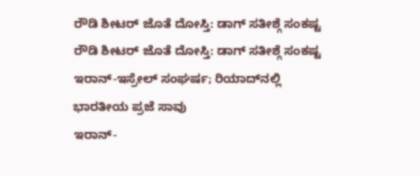ರೌಡಿ ಶೀಟರ್ ಜೊತೆ ದೋಸ್ತಿ: ಡಾಗ್ ಸತೀಶ್ಗೆ ಸಂಕಷ್ಟ
ರೌಡಿ ಶೀಟರ್ ಜೊತೆ ದೋಸ್ತಿ: ಡಾಗ್ ಸತೀಶ್ಗೆ ಸಂಕಷ್ಟ
ಇರಾನ್-ಇಸ್ರೇಲ್ ಸಂಘರ್ಷ; ರಿಯಾದ್‌ನಲ್ಲಿ ಭಾರತೀಯ ಪ್ರಜೆ ಸಾವು
ಇರಾನ್-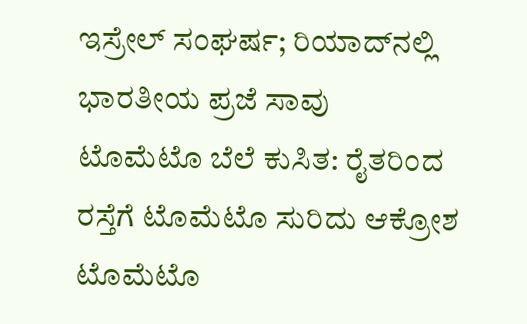ಇಸ್ರೇಲ್ ಸಂಘರ್ಷ; ರಿಯಾದ್‌ನಲ್ಲಿ ಭಾರತೀಯ ಪ್ರಜೆ ಸಾವು
ಟೊಮೆಟೊ ಬೆಲೆ ಕುಸಿತ: ರೈತರಿಂದ ರಸ್ತೆಗೆ ಟೊಮೆಟೊ ಸುರಿದು ಆಕ್ರೋಶ
ಟೊಮೆಟೊ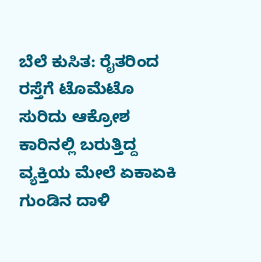ಬೆಲೆ ಕುಸಿತ: ರೈತರಿಂದ ರಸ್ತೆಗೆ ಟೊಮೆಟೊ ಸುರಿದು ಆಕ್ರೋಶ
ಕಾರಿನಲ್ಲಿ ಬರುತ್ತಿದ್ದ ವ್ಯಕ್ತಿಯ ಮೇಲೆ ಏಕಾಏಕಿ ಗುಂಡಿನ ದಾಳಿ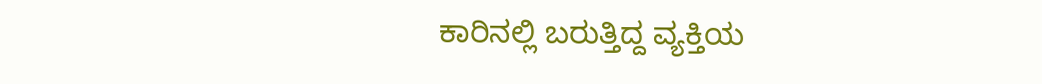ಕಾರಿನಲ್ಲಿ ಬರುತ್ತಿದ್ದ ವ್ಯಕ್ತಿಯ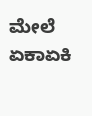ಮೇಲೆ ಏಕಾಏಕಿ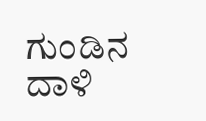ಗುಂಡಿನ ದಾಳಿ